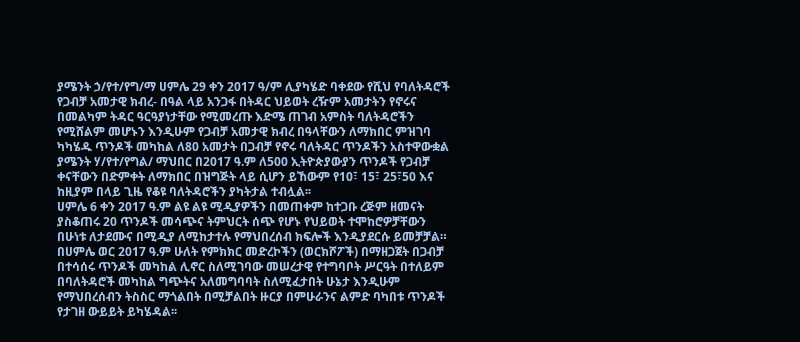ያሜንት ኃ/የተ/የግ/ማ ሀምሌ 29 ቀን 2017 ዓ/ም ሊያካሄድ ባቀደው የሺህ የባለትዳሮች የጋብቻ አመታዊ ክብረ- በዓል ላይ አንጋፋ በትዳር ህይወት ረዥም አመታትን የኖሩና በመልካም ትዳር ዓርዓያነታቸው የሚመረጡ እድሜ ጠገብ አምስት ባለትዳሮችን የሚሸልም መሆኑን እንዲሁም የጋብቻ አመታዊ ክብረ በዓላቸውን ለማክበር ምዝገባ ካካሄዱ ጥንዶች መካከል ለ80 አመታት በጋብቻ የኖሩ ባለትዳር ጥንዶችን አስተዋውቋል
ያሜንት ሃ/የተ/የግል/ ማህበር በ2017 ዓ.ም ለ500 ኢትዮጵያውያን ጥንዶች የጋብቻ ቀናቸውን በድምቀት ለማክበር በዝግጅት ላይ ሲሆን ይኸውም የ10፣ 15፣ 25፣50 እና ከዚያም በላይ ጊዜ የቆዩ ባለትዳሮችን ያካትታል ተብሏል፡፡
ሀምሌ 6 ቀን 2017 ዓ.ም ልዩ ልዩ ሚዲያዎችን በመጠቀም ከተጋቡ ረጅም ዘመናት ያስቆጠሩ 20 ጥንዶች መሳጭና ትምህርት ሰጭ የሆኑ የህይወት ተሞከሮዎቻቸውን በሁነቱ ለታደሙና በሚዲያ ለሚከታተሉ የማህበረሰብ ክፍሎች እንዲያደርሱ ይመቻቻል።
በሀምሌ ወር 2017 ዓ.ም ሁለት የምክክር መድረኮችን (ወርክሾፖች) በማዘጋጀት በጋብቻ በተሳሰሩ ጥንዶች መካከል ሊኖር ስለሚገባው መሠረታዊ የተግባቦት ሥርዓት በተለይም በባለትዳሮች መካከል ግጭትና አለመግባባት ስለሚፈታበት ሁኔታ እንዲሁም የማህበረሰብን ትስስር ማጎልበት በሚቻልበት ዙርያ በምሁራንና ልምድ ባካበቱ ጥንዶች የታገዘ ውይይት ይካሄዳል፡፡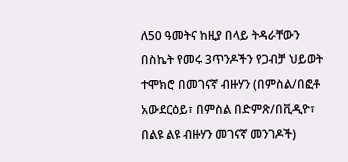ለ50 ዓመትና ከዚያ በላይ ትዳራቸውን በስኬት የመሩ 3ጥንዶችን የጋብቻ ህይወት ተሞክሮ በመገናኛ ብዙሃን (በምስል/በፎቶ አውደርዕይ፣ በምስል በድምጽ/በቪዲዮ፣ በልዩ ልዩ ብዙሃን መገናኛ መንገዶች)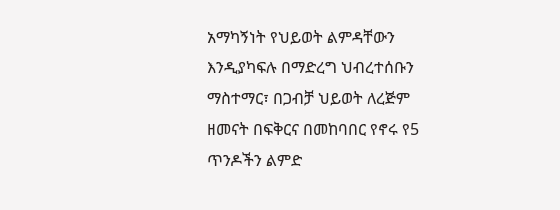አማካኝነት የህይወት ልምዳቸውን እንዲያካፍሉ በማድረግ ህብረተሰቡን ማስተማር፣ በጋብቻ ህይወት ለረጅም ዘመናት በፍቅርና በመከባበር የኖሩ የ5 ጥንዶችን ልምድ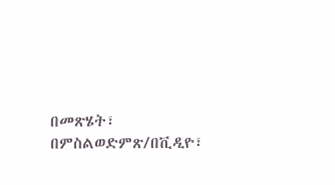በመጽሄት፣ በምስልወድምጽ/በቪዲዮ፣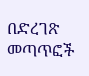በድረገጽ መጣጥፎች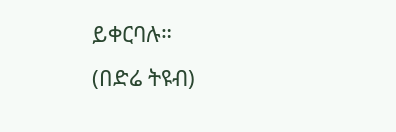ይቀርባሉ።
(በድሬ ትዩብ)